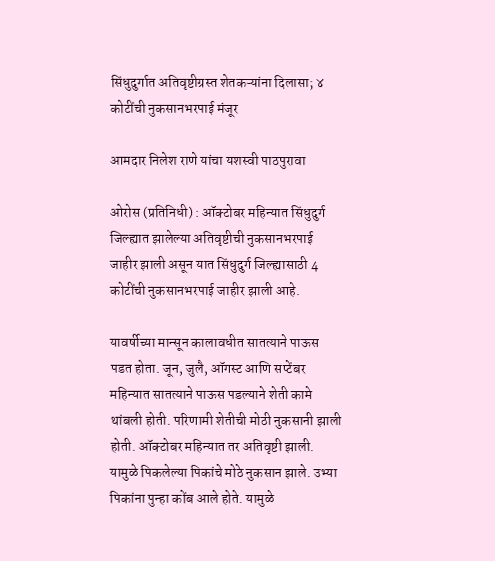सिंधुदुर्गात अतिवृष्टीग्रस्त शेतकऱ्यांना दिलासा; ४ कोटींची नुकसानभरपाई मंजूर

आमदार निलेश राणे यांचा यशस्वी पाठपुरावा

ओरोस (प्रतिनिधी) : ऑक्टोबर महिन्यात सिंधुदुर्ग जिल्ह्यात झालेल्या अतिवृष्टीची नुकसानभरपाई जाहीर झाली असून यात सिंधुदुर्ग जिल्ह्यासाठी 4 कोटींची नुकसानभरपाई जाहीर झाली आहे.

यावर्षीच्या मान्सून कालावधीत सातत्याने पाऊस पडत होता. जून, जुलै, ऑगस्ट आणि सप्टेंबर महिन्यात सातत्याने पाऊस पडल्याने शेती कामे थांबली होती. परिणामी शेतीची मोठी नुकसानी झाली होती. ऑक्टोबर महिन्यात तर अतिवृष्टी झाली. यामुळे पिकलेल्या पिकांचे मोठे नुकसान झाले. उभ्या पिकांना पुन्हा कोंब आले होते. यामुळे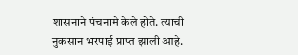शासनाने पंचनामे केले होते. त्याची नुकसान भरपाई प्राप्त झाली आहे.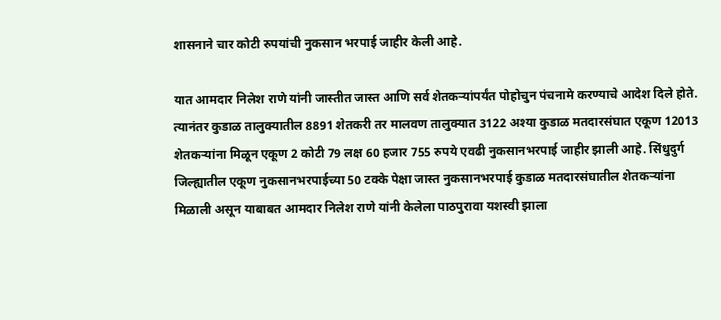शासनाने चार कोटी रुपयांची नुकसान भरपाई जाहीर केली आहे.

यात आमदार निलेश राणे यांनी जास्तीत जास्त आणि सर्व शेतकऱ्यांपर्यंत पोहोचुन पंचनामे करण्याचे आदेश दिले होते. त्यानंतर कुडाळ तालुक्यातील 8891 शेतकरी तर मालवण तालुक्यात 3122 अश्या कुडाळ मतदारसंघात एकूण 12013 शेतकऱ्यांना मिळून एकूण 2 कोटी 79 लक्ष 60 हजार 755 रुपये एवढी नुकसानभरपाई जाहीर झाली आहे. सिंधुदुर्ग जिल्ह्यातील एकूण नुकसानभरपाईच्या 50 टक्के पेक्षा जास्त नुकसानभरपाई कुडाळ मतदारसंघातील शेतकऱ्यांना मिळाली असून याबाबत आमदार निलेश राणे यांनी केलेला पाठपुरावा यशस्वी झाला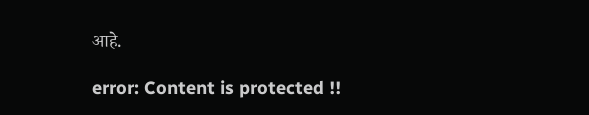आहे.

error: Content is protected !!